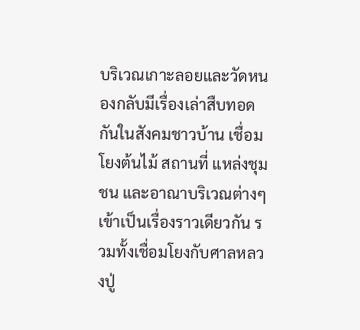บริเวณเกาะลอยและวัดหนองกลับมีเรื่องเล่าสืบทอดกันในสังคมชาวบ้าน เชื่อมโยงต้นไม้ สถานที่ แหล่งชุมชน และอาณาบริเวณต่างๆเข้าเป็นเรื่องราวเดียวกัน รวมทั้งเชื่อมโยงกับศาลหลวงปู่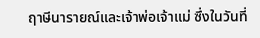ฤาษีนารายณ์และเจ้าพ่อเจ้าแม่ ซึ่งในวันที่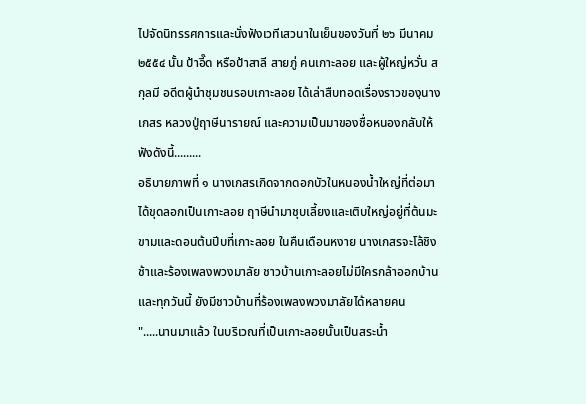ไปจัดนิทรรศการและนั่งฟังเวทีเสวนาในเย็นของวันที่ ๒๖ มีนาคม ๒๕๕๔ นั้น ป้าอี๊ด หรือป้าสาลี สายภู่ คนเกาะลอย และผู้ใหญ่หวั่น สกุลมี อดีตผู้นำชุมชนรอบเกาะลอย ได้เล่าสืบทอดเรื่องราวของฺนางเกสร หลวงปู่ฤาษีนารายณ์ และความเป็นมาของชื่อหนองกลับให้ฟังดังนี้.........
อธิบายภาพที่ ๑ นางเกสรเกิดจากดอกบัวในหนองน้ำใหญ่ที่ต่อมาได้ขุดลอกเป็นเกาะลอย ฤาษีนำมาชุบเลี้ยงและเติบใหญ่อยู่ที่ต้นมะขามและดอนต้นปีบที่เกาะลอย ในคืนเดือนหงาย นางเกสรจะโล้ชิงช้าและร้องเพลงพวงมาลัย ชาวบ้านเกาะลอยไม่มีใครกล้าออกบ้าน และทุกวันนี้ ยังมีชาวบ้านที่ร้องเพลงพวงมาลัยได้หลายคน
".....นานมาแล้ว ในบริเวณที่เป็นเกาะลอยนั้นเป็นสระน้ำ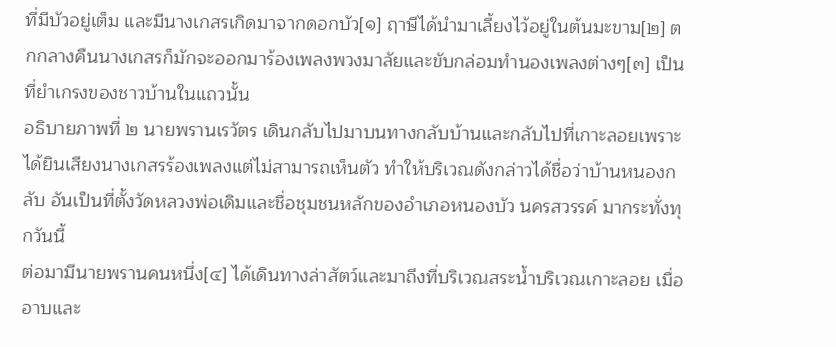ที่มีบัวอยู่เต็ม และมีนางเกสรเกิดมาจากดอกบัว[๑] ฤาษีได้นำมาเลี้ยงไว้อยู่ในต้นมะขาม[๒] ตกกลางคืนนางเกสรก็มักจะออกมาร้องเพลงพวงมาลัยและขับกล่อมทำนองเพลงต่างๆ[๓] เป็นที่ยำเกรงของชาวบ้านในแถวนั้น
อธิบายภาพที่ ๒ นายพรานเรวัตร เดินกลับไปมาบนทางกลับบ้านและกลับไปที่เกาะลอยเพราะได้ยินเสียงนางเกสรร้องเพลงแต่ไม่สามารถเห็นตัว ทำให้บริเวณดังกล่าวได้ชื่อว่าบ้านหนองกลับ อันเป็นที่ตั้งวัดหลวงพ่อเดิมและชื่อชุมชนหลักของอำเภอหนองบัว นครสวรรค์ มากระทั่งทุกวันนี้
ต่อมามีนายพรานคนหนึ่ง[๔] ได้เดินทางล่าสัตว์และมาถึงที่บริเวณสระน้ำบริเวณเกาะลอย เมื่ออาบและ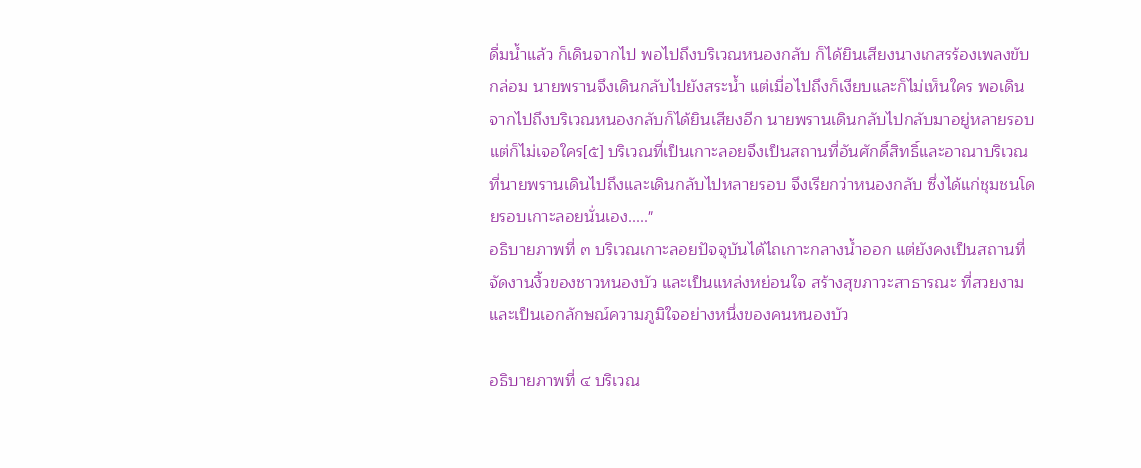ดื่มน้ำแล้ว ก็เดินจากไป พอไปถึงบริเวณหนองกลับ ก็ได้ยินเสียงนางเกสรร้องเพลงขับกล่อม นายพรานจึงเดินกลับไปยังสระน้ำ แต่เมื่อไปถึงก็เงียบและก็ไม่เห็นใคร พอเดินจากไปถึงบริเวณหนองกลับก็ได้ยินเสียงอีก นายพรานเดินกลับไปกลับมาอยู่หลายรอบ แต่ก็ไม่เจอใคร[๕] บริเวณที่เป็นเกาะลอยจึงเป็นสถานที่อันศักดื์สิทธิ์และอาณาบริเวณที่นายพรานเดินไปถึงและเดินกลับไปหลายรอบ จึงเรียกว่าหนองกลับ ซึ่งได้แก่ชุมชนโดยรอบเกาะลอยนั่นเอง....."
อธิบายภาพที่ ๓ บริเวณเกาะลอยปัจจุบันได้ไถเกาะกลางน้ำออก แต่ยังคงเป็นสถานที่จัดงานงิ้วของชาวหนองบัว และเป็นแหล่งหย่อนใจ สร้างสุขภาวะสาธารณะ ที่สวยงามและเป็นเอกลักษณ์ความภูมิใจอย่างหนึ่งของคนหนองบัว

อธิบายภาพที่ ๔ บริเวณ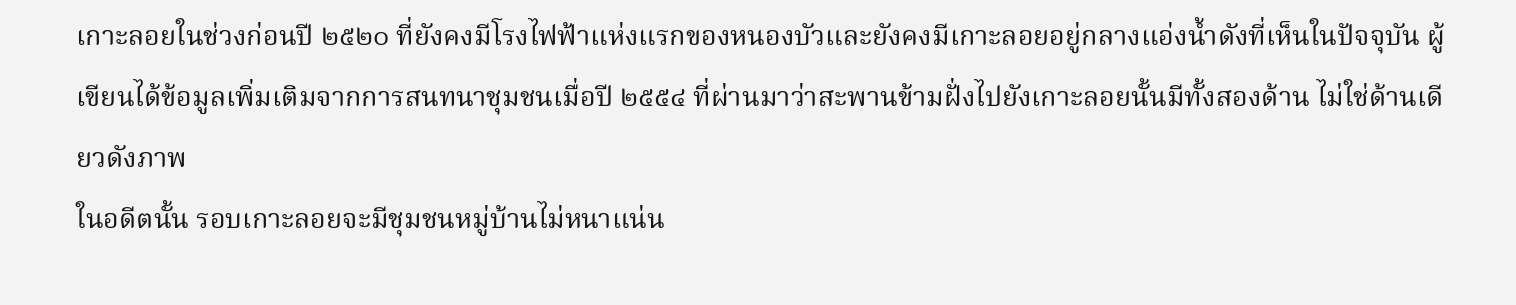เกาะลอยในช่วงก่อนปี ๒๕๒๐ ที่ยังคงมีโรงไฟฟ้าแห่งแรกของหนองบัวและยังคงมีเกาะลอยอยู่กลางแอ่งน้ำดังที่เห็นในปัจจุบัน ผู้เขียนได้ข้อมูลเพิ่มเติมจากการสนทนาชุมชนเมื่อปี ๒๕๕๔ ที่ผ่านมาว่าสะพานข้ามฝั่งไปยังเกาะลอยนั้นมีทั้งสองด้าน ไม่ใช่ด้านเดียวดังภาพ
ในอดีตนั้น รอบเกาะลอยจะมีชุมชนหมู่บ้านไม่หนาแน่น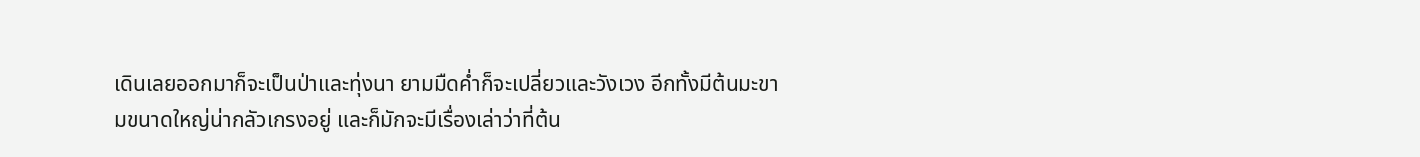เดินเลยออกมาก็จะเป็นป่าและทุ่งนา ยามมืดค่ำก็จะเปลี่ยวและวังเวง อีกทั้งมีต้นมะขามขนาดใหญ่น่ากลัวเกรงอยู่ และก็มักจะมีเรื่องเล่าว่าที่ต้น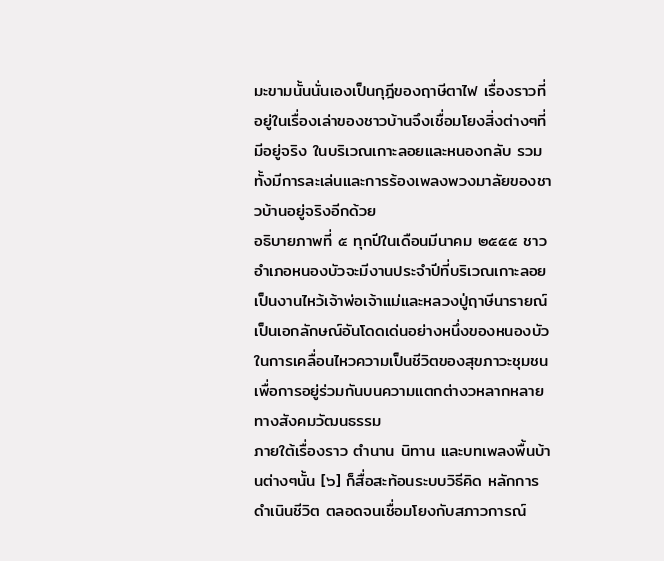มะขามนั้นนั่นเองเป็นกุฎีของฤาษีตาไฟ เรื่องราวที่อยู่ในเรื่องเล่าของชาวบ้านจึงเชื่อมโยงสิ่งต่างๆที่มีอยู่จริง ในบริเวณเกาะลอยและหนองกลับ รวมทั้งมีการละเล่นและการร้องเพลงพวงมาลัยของชาวบ้านอยู่จริงอีกด้วย
อธิบายภาพที่ ๕ ทุกปีในเดือนมีนาคม ๒๕๕๕ ชาวอำเภอหนองบัวจะมีงานประจำปีที่บริเวณเกาะลอย เป็นงานไหว้เจ้าพ่อเจ้าแม่และหลวงปู่ฤาษีนารายณ์ เป็นเอกลักษณ์อันโดดเด่นอย่างหนึ่งของหนองบัวในการเคลื่อนไหวความเป็นชีวิตของสุขภาวะชุมชนเพื่อการอยู่ร่วมกันบนความแตกต่างวหลากหลายทางสังคมวัฒนธรรม
ภายใต้เรื่องราว ตำนาน นิทาน และบทเพลงพื้นบ้านต่างๆนั้น [๖] ก็สื่อสะท้อนระบบวิธีคิด หลักการดำเนินชีวิต ตลอดจนเชื่อมโยงกับสภาวการณ์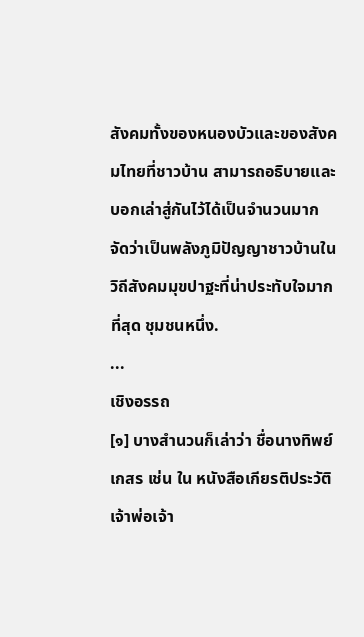สังคมทั้งของหนองบัวและของสังคมไทยที่ชาวบ้าน สามารถอธิบายและบอกเล่าสู่กันไว้ได้เป็นจำนวนมาก จัดว่าเป็นพลังภูมิปัญญาชาวบ้านในวิถีสังคมมุขปาฐะที่น่าประทับใจมากที่สุด ชุมชนหนึ่ง.
...
เชิงอรรถ
[๑] บางสำนวนก็เล่าว่า ชื่อนางทิพย์เกสร เช่น ใน หนังสือเกียรติประวัติ เจ้าพ่อเจ้า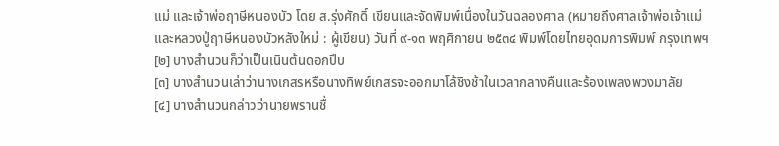แม่ และเจ้าพ่อฤาษีหนองบัว โดย ส.รุ่งศักดิ์ เขียนและจัดพิมพ์เนื่องในวันฉลองศาล (หมายถึงศาลเจ้าพ่อเจ้าแม่และหลวงปู่ฤาษีหนองบัวหลังใหม่ : ผู้เขียน) วันที่ ๙-๑๓ พฤศิกายน ๒๕๓๔ พิมพ์โดยไทยอุดมการพิมพ์ กรุงเทพฯ
[๒] บางสำนวนก็ว่าเป็นเนินต้นดอกปีบ
[๓] บางสำนวนเล่าว่านางเกสรหรือนางทิพย์เกสรจะออกมาโล้ชิงช้าในเวลากลางคืนและร้องเพลงพวงมาลัย
[๔] บางสำนวนกล่าวว่านายพรานชื่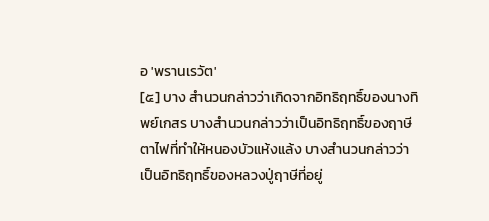อ 'พรานเรวัต'
[๕] บาง สำนวนกล่าวว่าเกิดจากอิทธิฤทธิ์ของนางทิพย์เกสร บางสำนวนกล่าวว่าเป็นอิทธิฤทธิ์ของฤาษีตาไฟที่ทำให้หนองบัวแห้งแล้ง บางสำนวนกล่าวว่าเป็นอิทธิฤทธิ์ของหลวงปู่ฤาษีที่อยู่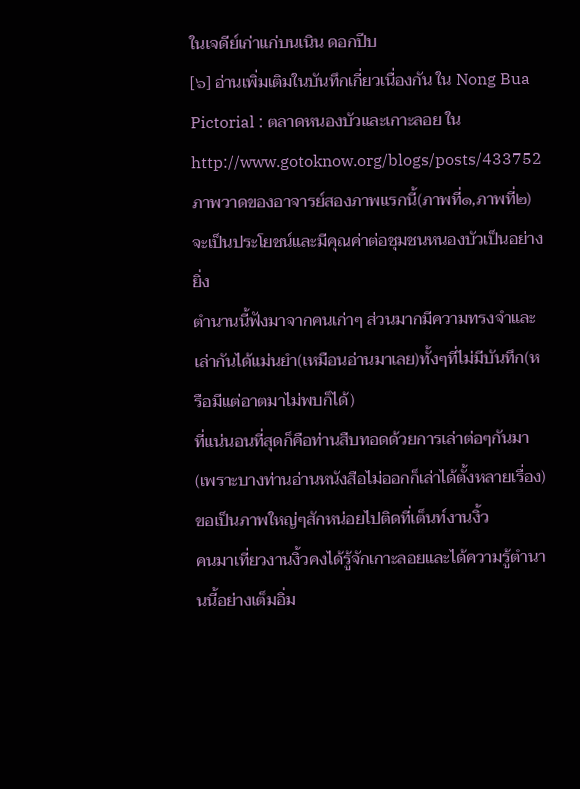ในเจดีย์เก่าแก่บนเนิน ดอกปีบ
[๖] อ่านเพิ่มเติมในบันทึกเกี่ยวเนื่องกัน ใน Nong Bua Pictorial : ตลาดหนองบัวและเกาะลอย ใน http://www.gotoknow.org/blogs/posts/433752
ภาพวาดของอาจารย์สองภาพแรกนี้(ภาพที่๑,ภาพที่๒)
จะเป็นประโยชน์และมีคุณค่าต่อชุมชนหนองบัวเป็นอย่างยิ่ง
ตำนานนี้ฟังมาจากคนเก่าๆ ส่วนมากมีความทรงจำและเล่ากันได้แม่นยำ(เหมือนอ่านมาเลย)ทั้งๆที่ไม่มีบันทึก(หรือมีแต่อาตมาไม่พบก็ได้)
ที่แน่นอนที่สุดก็คือท่านสืบทอดด้วยการเล่าต่อๆกันมา(เพราะบางท่านอ่านหนังสือไม่ออกก็เล่าได้ตั้งหลายเรื่อง)
ขอเป็นภาพใหญ่ๆสักหน่อยไปติดที่เต็นท์งานงิ้ว
คนมาเที่ยวงานงิ้วคงได้รู้จักเกาะลอยและได้ความรู้ตำนานนี้อย่างเต็มอิ่ม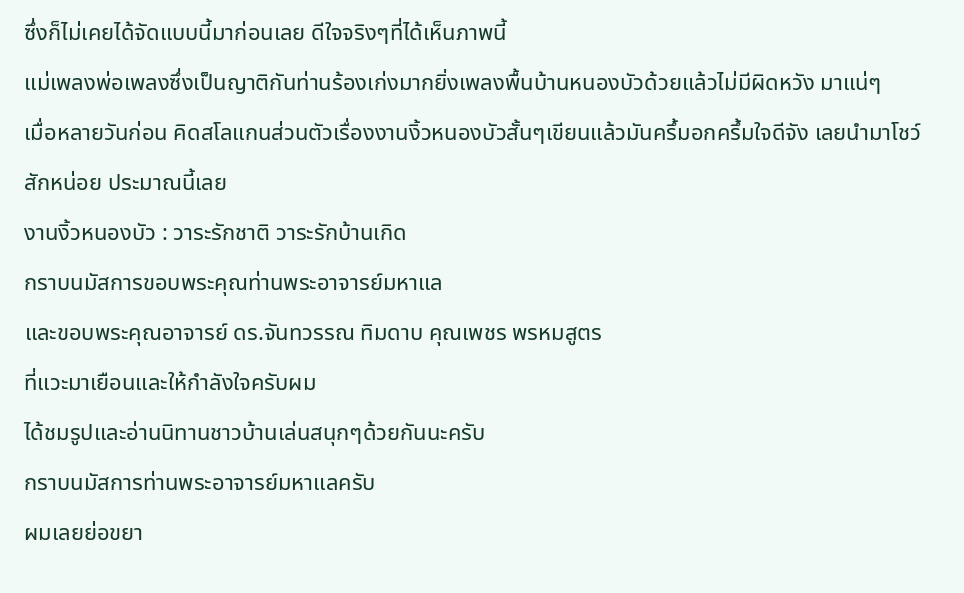ซึ่งก็ไม่เคยได้จัดแบบนี้มาก่อนเลย ดีใจจริงๆที่ได้เห็นภาพนี้
แม่เพลงพ่อเพลงซึ่งเป็นญาติกันท่านร้องเก่งมากยิ่งเพลงพื้นบ้านหนองบัวด้วยแล้วไม่มีผิดหวัง มาแน่ๆ
เมื่อหลายวันก่อน คิดสโลแกนส่วนตัวเรื่องงานงิ้วหนองบัวสั้นๆเขียนแล้วมันครึ้มอกครึ้มใจดีจัง เลยนำมาโชว์สักหน่อย ประมาณนี้เลย
งานงิ้วหนองบัว : วาระรักชาติ วาระรักบ้านเกิด
กราบนมัสการขอบพระคุณท่านพระอาจารย์มหาแล
และขอบพระคุณอาจารย์ ดร.จันทวรรณ ทิมดาบ คุณเพชร พรหมสูตร
ที่แวะมาเยือนและให้กำลังใจครับผม
ได้ชมรูปและอ่านนิทานชาวบ้านเล่นสนุกๆด้วยกันนะครับ
กราบนมัสการท่านพระอาจารย์มหาแลครับ
ผมเลยย่อขยา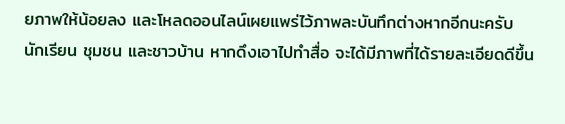ยภาพให้น้อยลง และโหลดออนไลน์เผยแพร่ไว้ภาพละบันทึกต่างหากอีกนะครับ นักเรียน ชุมชน และชาวบ้าน หากดึงเอาไปทำสื่อ จะได้มีภาพที่ได้รายละเอียดดีขึ้น